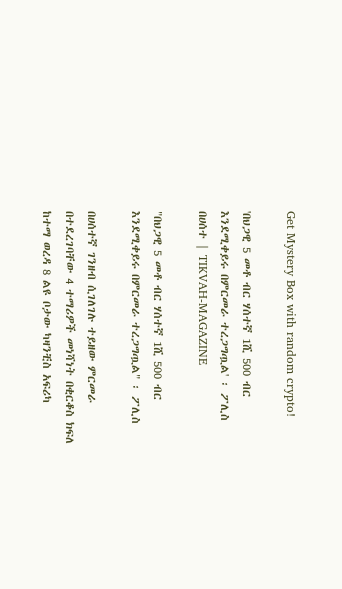Get Mystery Box with random crypto!

'በህጋዊ 5 መቶ ብር ሃሰተኛ 1ሺ 500 ብር እንደሚቀይሩ በምርመራ ተረጋግጧል' ፡ ፖሊስ በሀሰተ | TIKVAH-MAGAZINE

"በህጋዊ 5 መቶ ብር ሃሰተኛ 1ሺ 500 ብር እንደሚቀይሩ በምርመራ ተረጋግጧል" ፡ ፖሊስ

በሀሰተኛ ገንዘብ ሲገለገሉ ተይዘው ምርመራ በተደረገባቸው 4 ተማሪዎች መነሻነት በቂርቆስ ክፍለ ከተማ ወረዳ 8 ልዩ ቦታው ካዛንቺስ አፍሪካ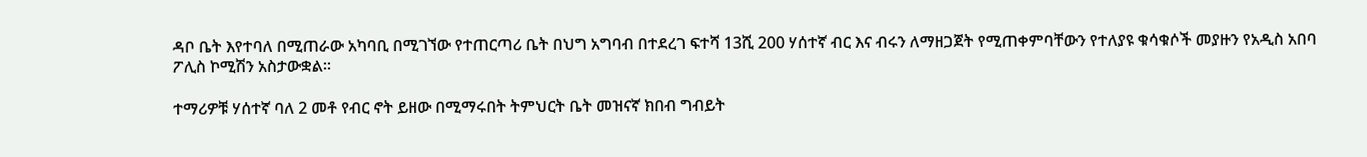ዳቦ ቤት እየተባለ በሚጠራው አካባቢ በሚገኘው የተጠርጣሪ ቤት በህግ አግባብ በተደረገ ፍተሻ 13ሺ 200 ሃሰተኛ ብር እና ብሩን ለማዘጋጀት የሚጠቀምባቸውን የተለያዩ ቁሳቁሶች መያዙን የአዲስ አበባ ፖሊስ ኮሚሽን አስታውቋል።

ተማሪዎቹ ሃሰተኛ ባለ 2 መቶ የብር ኖት ይዘው በሚማሩበት ትምህርት ቤት መዝናኛ ክበብ ግብይት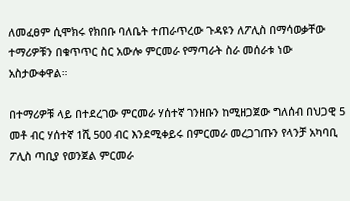ለመፈፀም ሲሞክሩ የክበቡ ባለቤት ተጠራጥረው ጉዳዩን ለፖሊስ በማሳወቃቸው ተማሪዎቹን በቁጥጥር ስር አውሎ ምርመራ የማጣራት ስራ መሰራቱ ነው አስታውቀዋል።

በተማሪዎቹ ላይ በተደረገው ምርመራ ሃሰተኛ ገንዘቡን ከሚዘጋጀው ግለሰብ በህጋዊ 5 መቶ ብር ሃሰተኛ 1ሺ 500 ብር እንደሚቀይሩ በምርመራ መረጋገጡን የላንቻ አካባቢ ፖሊስ ጣቢያ የወንጀል ምርመራ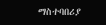ማስተባበሪያ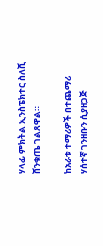ሃላፊ ምክትል ኢንስፔክተር ስለሺ ሸንቁጤ ገልጸዋል።

ከአራቱ ተማሪዎች በተጨማሪ ሃሰተኛ ገንዘቡን ሲያዘጋጅ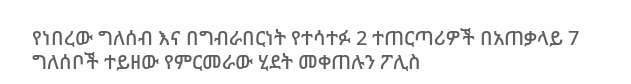የነበረው ግለሰብ እና በግብራበርነት የተሳተፉ 2 ተጠርጣሪዎች በአጠቃላይ 7 ግለሰቦች ተይዘው የምርመራው ሂደት መቀጠሉን ፖሊስ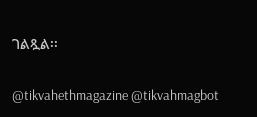ገልጿል፡፡

@tikvahethmagazine @tikvahmagbot